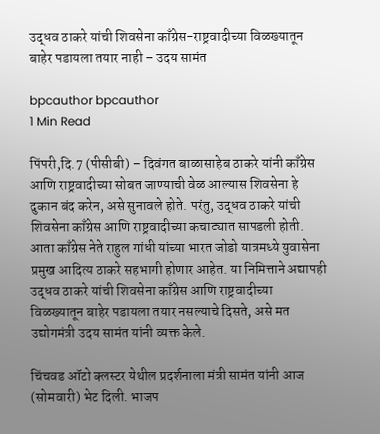उद्धव ठाकरे यांची शिवसेना काँग्रेस-राष्ट्रवादीच्या विळख्यातून बाहेर पडायला तयार नाही – उदय सामंत

bpcauthor bpcauthor
1 Min Read

पिंपरी,दि.7 (पीसीबी) – दिवंगत बाळासाहेब ठाकरे यांनी काँग्रेस आणि राष्ट्रवादीच्या सोबत जाण्याची वेळ आल्यास शिवसेना हे दुकान बंद करेन, असे सुनावले होते. परंतु, उद्धव ठाकरे यांची शिवसेना काँग्रेस आणि राष्ट्रवादीच्या कचाट्यात सापडली होती. आता काँग्रेस नेते राहुल गांधी यांच्या भारत जोडो यात्रमध्ये युवासेना प्रमुख आदित्य ठाकरे सहभागी होणार आहेत. या निमित्ताने अद्यापही उद्धव ठाकरे यांची शिवसेना काँग्रेस आणि राष्ट्रवादीच्या विळख्यातून बाहेर पडायला तयार नसल्याचे दिसते, असे मत उद्योगमंत्री उदय सामंत यांनी व्यक्त केले.

चिंचवड ऑटो क्‍लस्टर येथील प्रदर्शनाला मंत्री सामंत यांनी आज (सोमवारी) भेट दिली. भाजप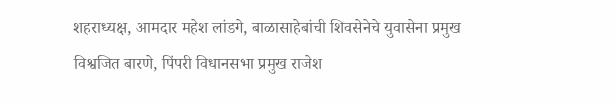शहराध्यक्ष, आमदार महेश लांडगे, बाळासाहेबांची शिवसेनेचे युवासेना प्रमुख विश्वजित बारणे, पिंपरी विधानसभा प्रमुख राजेश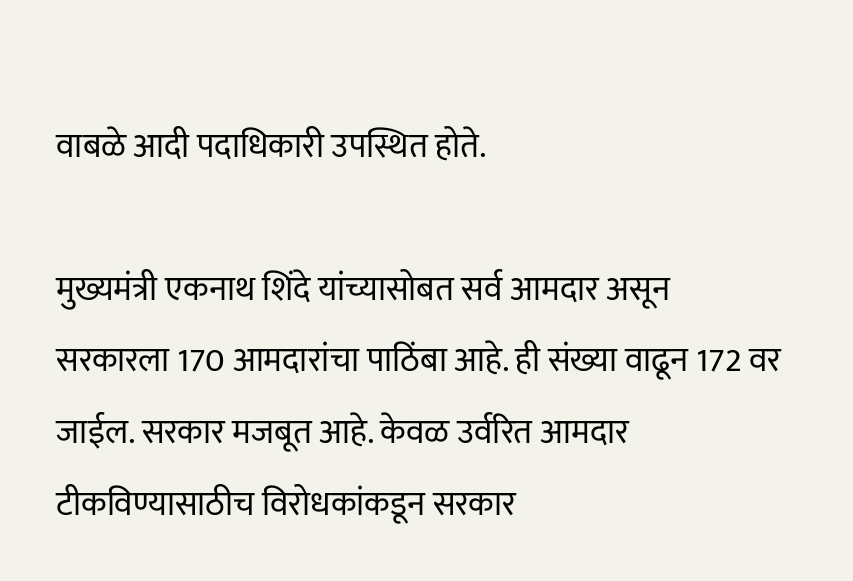वाबळे आदी पदाधिकारी उपस्थित होते.

मुख्यमंत्री एकनाथ शिंदे यांच्यासोबत सर्व आमदार असून सरकारला 170 आमदारांचा पाठिंबा आहे. ही संख्या वाढून 172 वर जाईल. सरकार मजबूत आहे. केवळ उर्वरित आमदार टीकविण्यासाठीच विरोधकांकडून सरकार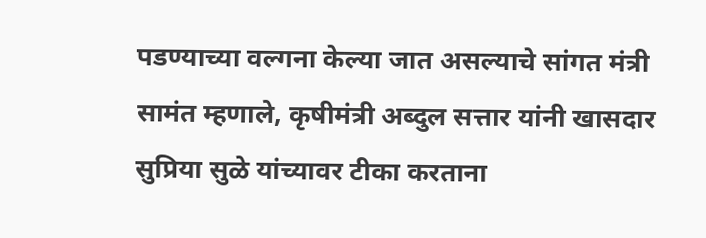पडण्याच्या वल्गना केल्या जात असल्याचे सांगत मंत्री सामंत म्हणाले, कृषीमंत्री अब्दुल सत्तार यांनी खासदार सुप्रिया सुळे यांच्यावर टीका करताना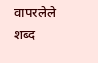वापरलेले शब्द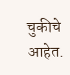चुकीचे आहेत.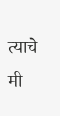त्याचे मी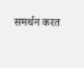समर्थन करत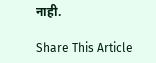नाही.

Share This Article